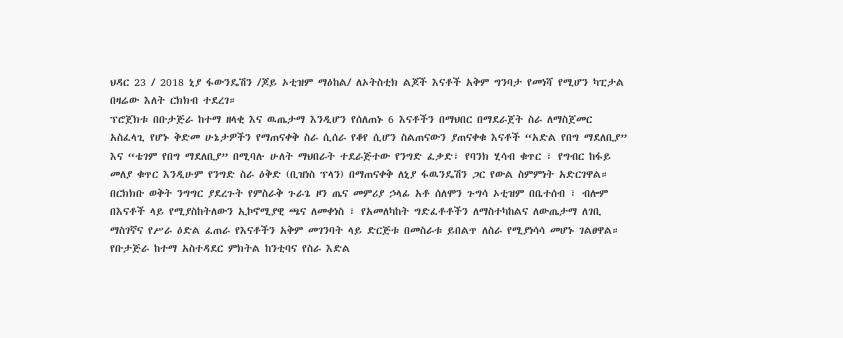ህዳር 23 / 2018 ኒያ ፋውንዴሽን /ጆይ ኦቲዝም ማዕከል/ ለኦትስቲክ ልጆች እናቶች አቅም ግንባታ የመነሻ የሚሆን ካፒታል በዛሬው እለት ርክክብ ተደረገ።
ፕሮጀክቱ በቡታጅራ ከተማ ዘላቂ እና ዉጤታማ እንዲሆን የሰለጠኑ 6 እናቶችን በማህበር በማደራጀት ስራ ለማስጀመር አስፈላጊ የሆኑ ቅድመ ሁኔታዎችን የማጠናቀቅ ስራ ሲሰራ የቆየ ሲሆን ስልጠናውን ያጠናቀቁ እናቶች “አድል የበግ ማደለቢያ” እና “ቴገም የበግ ማደለቢያ” በሚባሉ ሁለት ማህበራት ተደራጅተው የንግድ ፈቃድ፣ የባንክ ሂሳብ ቁጥር ፣ የግብር ከፋይ መለያ ቁጥር እንዲሁም የንግድ ስራ ዕቅድ (ቢዝነስ ፕላን) በማጠናቀቅ ለኒያ ፋዉንዴሽን ጋር የውል ስምምነት አድርገዋል።
በርክክቡ ወቅት ንግግር ያደረጉት የምስራቅ ጉራጌ ዞን ጤና መምሪያ ኃላፊ አቶ ሰለሞን ጉግሳ ኦቲዝም በቤተሰብ ፣ ብሎም በእናቶች ላይ የሚያስከትለውን ኢኮኖሚያዊ ጫና ለመቀነስ ፣ የአመለካከት ግድፈቶቶችን ለማስተካከልና ለውጤታማ ለገቢ ማስገኛና የሥራ ዕድል ፈጠራ የእናቶችን አቅም መገንባት ላይ ድርጅቱ በመስራቱ ይበልጥ ለስራ የሚያነሳሳ መሆኑ ገልፀዋል።
የቡታጅራ ከተማ አስተዳደር ምክትል ከንቲባና የስራ እድል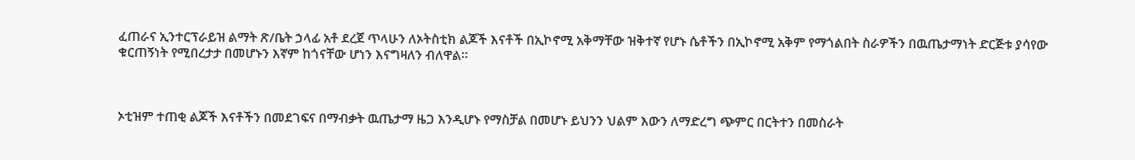ፈጠራና ኢንተርፕራይዝ ልማት ጽ/ቤት ኃላፊ አቶ ደረጀ ጥላሁን ለኦትስቲክ ልጆች እናቶች በኢኮኖሚ አቅማቸው ዝቅተኛ የሆኑ ሴቶችን በኢኮኖሚ አቅም የማጎልበት ስራዎችን በዉጤታማነት ድርጅቱ ያሳየው ቁርጠኝነት የሚበረታታ በመሆኑን እኛም ከጎናቸው ሆነን እናግዛለን ብለዋል።



ኦቲዝም ተጠቂ ልጆች እናቶችን በመደገፍና በማብቃት ዉጤታማ ዜጋ እንዲሆኑ የማስቻል በመሆኑ ይህንን ህልም እውን ለማድረግ ጭምር በርትተን በመስራት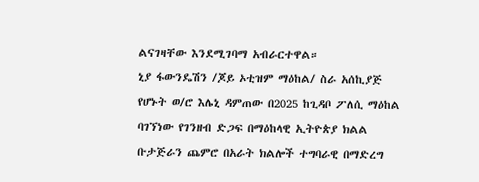ልናገዛቸው እንደሚገባማ አብራርተዋል።
ኒያ ፋውንዴሽን /ጆይ ኦቲዝም ማዕከል/ ስራ አሰኪያጅ የሆኑት ወ/ሮ እሌኒ ዳምጠው በ2025 ከጊዳቦ ፖለሲ ማዕከል ባገኘነው የገንዘብ ድጋፍ በማዕከላዊ ኢትዮጵያ ክልል ቡታጅራን ጨምሮ በአራት ክልሎች ተግባራዊ በማድረግ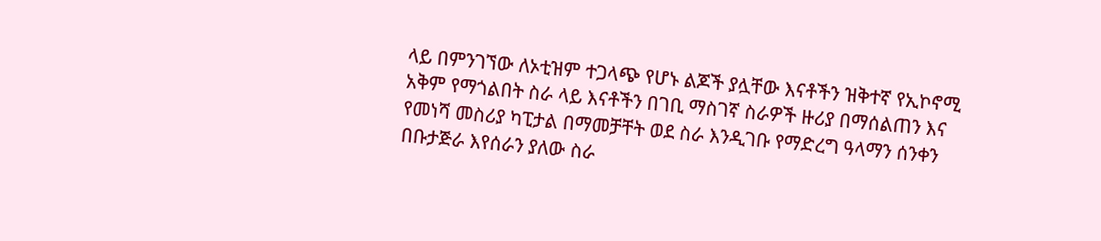ላይ በምንገኘው ለኦቲዝም ተጋላጭ የሆኑ ልጆች ያሏቸው እናቶችን ዝቅተኛ የኢኮኖሚ አቅም የማጎልበት ስራ ላይ እናቶችን በገቢ ማስገኛ ስራዎች ዙሪያ በማሰልጠን እና የመነሻ መስሪያ ካፒታል በማመቻቸት ወደ ስራ እንዲገቡ የማድረግ ዓላማን ሰንቀን በቡታጅራ እየሰራን ያለው ስራ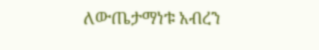ለውጤታማነቱ አብረን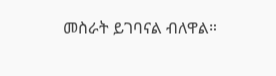መስራት ይገባናል ብለዋል።